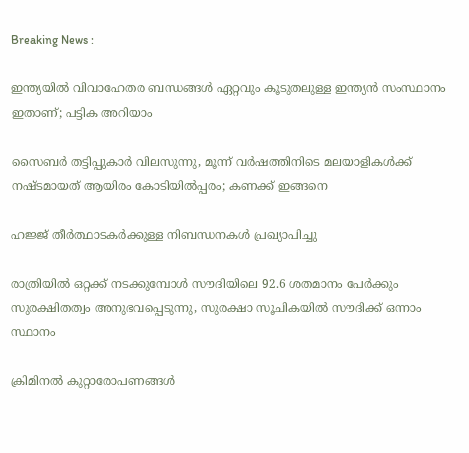Breaking News :

ഇന്ത്യയില്‍ വിവാഹേതര ബന്ധങ്ങള്‍ ഏറ്റവും കൂടുതലുള്ള ഇന്ത്യന്‍ സംസ്ഥാനം ഇതാണ്; പട്ടിക അറിയാം

സൈബര്‍ തട്ടിപ്പുകാര്‍ വിലസുന്നു, മൂന്ന് വര്‍ഷത്തിനിടെ മലയാളികള്‍ക്ക് നഷ്ടമായത് ആയിരം കോടിയില്‍പ്പരം; കണക്ക് ഇങ്ങനെ

ഹജ്ജ് തീർത്ഥാടകർക്കുള്ള നിബന്ധനകൾ പ്രഖ്യാപിച്ചു

രാത്രിയിൽ ഒറ്റക്ക് നടക്കുമ്പോൾ സൗദിയിലെ 92.6 ശതമാനം പേർക്കും സുരക്ഷിതത്വം അനുഭവപ്പെടുന്നു, സുരക്ഷാ സൂചികയിൽ സൗദിക്ക് ഒന്നാം സ്ഥാനം

ക്രിമിനല്‍ കുറ്റാരോപണങ്ങള്‍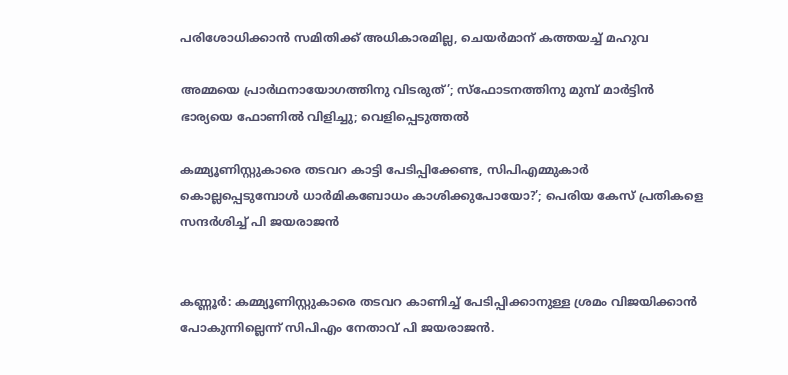പരിശോധിക്കാന്‍ സമിതിക്ക്‌ അധികാരമില്ല, ചെയര്‍മാന്‌ കത്തയച്ച് മഹുവ

അമ്മയെ പ്രാര്‍ഥനായോഗത്തിനു വിടരുത്’; സ്‌ഫോടനത്തിനു മുമ്പ് മാര്‍ട്ടിന്‍ ഭാര്യയെ ഫോണില്‍ വിളിച്ചു; വെളിപ്പെടുത്തല്‍

കമ്മ്യൂണിസ്റ്റുകാരെ തടവറ കാട്ടി പേടിപ്പിക്കേണ്ട, സിപിഎമ്മുകാർ കൊല്ലപ്പെടുമ്പോൾ ധാർമികബോധം കാശിക്കുപോയോ?’; പെരിയ കേസ് പ്രതികളെ സന്ദർശിച്ച് പി ജയരാജൻ


കണ്ണൂര്‍: കമ്മ്യൂണിസ്റ്റുകാരെ തടവറ കാണിച്ച് പേടിപ്പിക്കാനുള്ള ശ്രമം വിജയിക്കാന്‍ പോകുന്നില്ലെന്ന് സിപിഎം നേതാവ് പി ജയരാജന്‍.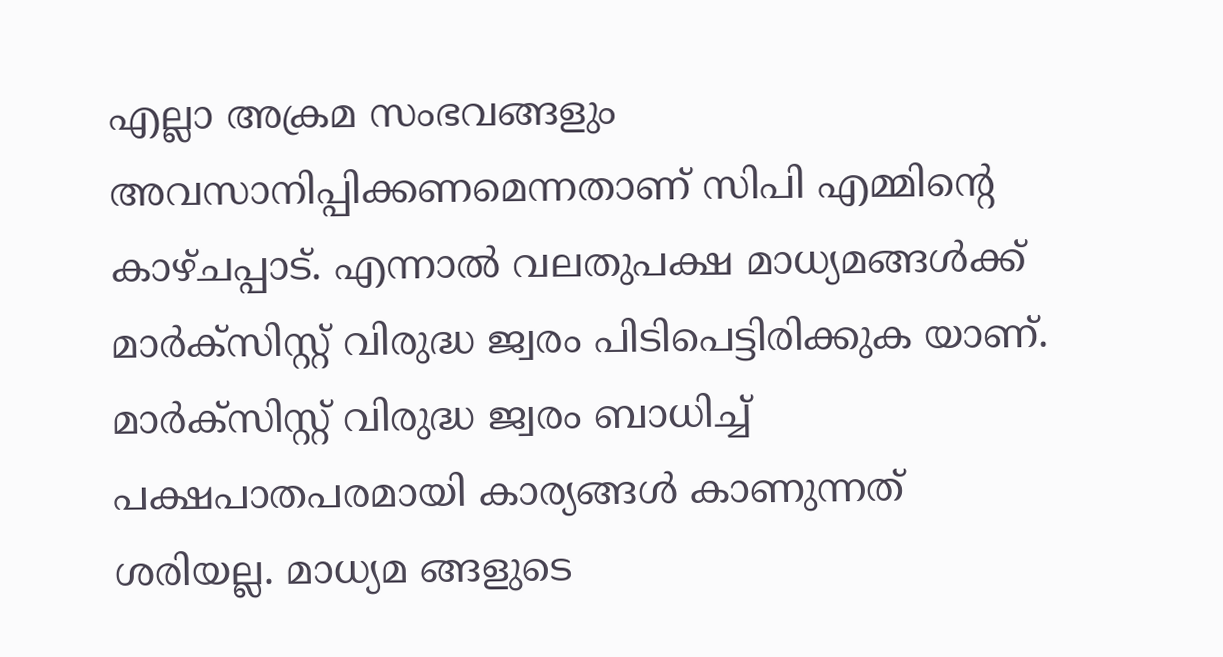എല്ലാ അക്രമ സംഭവങ്ങളും അവസാനിപ്പിക്കണമെന്നതാണ് സിപി എമ്മിന്റെ കാഴ്ചപ്പാട്. എന്നാല്‍ വലതുപക്ഷ മാധ്യമങ്ങള്‍ക്ക് മാര്‍ക്‌സിസ്റ്റ് വിരുദ്ധ ജ്വരം പിടിപെട്ടിരിക്കുക യാണ്. മാര്‍ക്‌സിസ്റ്റ് വിരുദ്ധ ജ്വരം ബാധിച്ച് പക്ഷപാതപരമായി കാര്യങ്ങള്‍ കാണുന്നത് ശരിയല്ല. മാധ്യമ ങ്ങളുടെ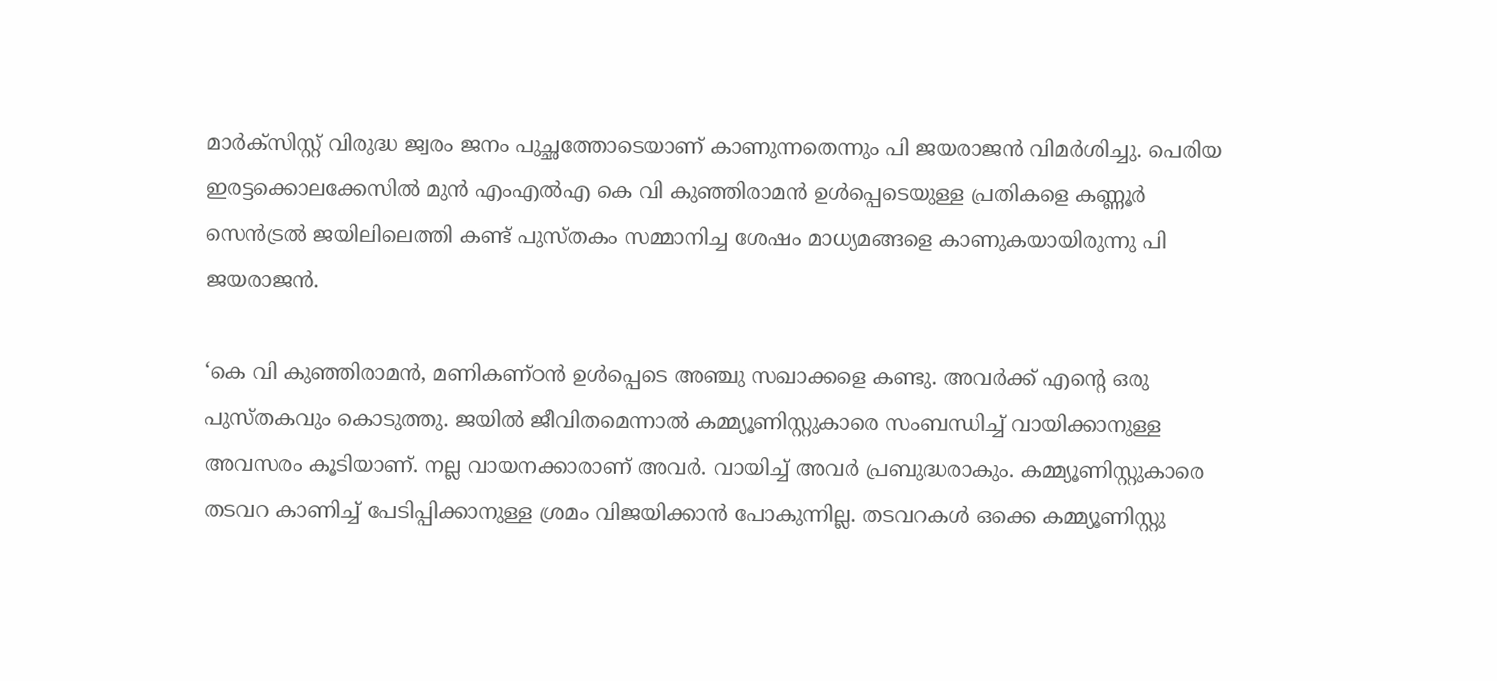മാര്‍ക്‌സിസ്റ്റ് വിരുദ്ധ ജ്വരം ജനം പുച്ഛത്തോടെയാണ് കാണുന്നതെന്നും പി ജയരാജന്‍ വിമര്‍ശിച്ചു. പെരിയ ഇരട്ടക്കൊലക്കേസില്‍ മുന്‍ എംഎല്‍എ കെ വി കുഞ്ഞിരാമന്‍ ഉള്‍പ്പെടെയുള്ള പ്രതികളെ കണ്ണൂര്‍ സെന്‍ട്രല്‍ ജയിലിലെത്തി കണ്ട് പുസ്തകം സമ്മാനിച്ച ശേഷം മാധ്യമങ്ങളെ കാണുകയായിരുന്നു പി ജയരാജന്‍.

‘കെ വി കുഞ്ഞിരാമന്‍, മണികണ്ഠന്‍ ഉള്‍പ്പെടെ അഞ്ചു സഖാക്കളെ കണ്ടു. അവര്‍ക്ക് എന്റെ ഒരു പുസ്തകവും കൊടുത്തു. ജയില്‍ ജീവിതമെന്നാല്‍ കമ്മ്യൂണിസ്റ്റുകാരെ സംബന്ധിച്ച് വായിക്കാനുള്ള അവസരം കൂടിയാണ്. നല്ല വായനക്കാരാണ് അവര്‍. വായിച്ച് അവര്‍ പ്രബുദ്ധരാകും. കമ്മ്യൂണിസ്റ്റുകാരെ തടവറ കാണിച്ച് പേടിപ്പിക്കാനുള്ള ശ്രമം വിജയിക്കാന്‍ പോകുന്നില്ല. തടവറകള്‍ ഒക്കെ കമ്മ്യൂണിസ്റ്റു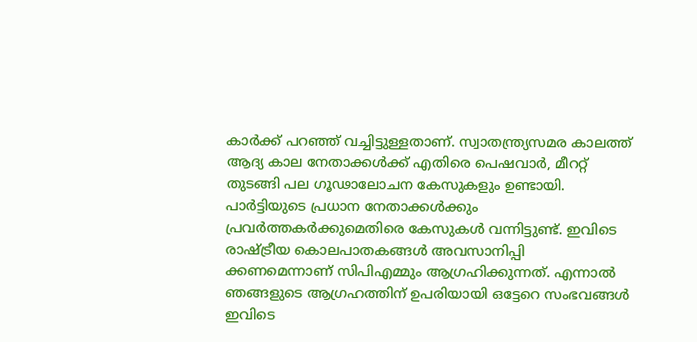കാര്‍ക്ക് പറഞ്ഞ് വച്ചിട്ടുള്ളതാണ്. സ്വാതന്ത്ര്യസമര കാലത്ത് ആദ്യ കാല നേതാക്കള്‍ക്ക് എതിരെ പെഷവാര്‍, മീററ്റ് തുടങ്ങി പല ഗൂഢാലോചന കേസുകളും ഉണ്ടായി. പാര്‍ട്ടിയുടെ പ്രധാന നേതാക്കള്‍ക്കും പ്രവര്‍ത്തകര്‍ക്കുമെതിരെ കേസുകള്‍ വന്നിട്ടുണ്ട്. ഇവിടെ രാഷ്ട്രീയ കൊലപാതകങ്ങള്‍ അവസാനിപ്പി ക്കണമെന്നാണ് സിപിഎമ്മും ആഗ്രഹിക്കുന്നത്. എന്നാല്‍ ഞങ്ങളുടെ ആഗ്രഹത്തിന് ഉപരിയായി ഒട്ടേറെ സംഭവങ്ങള്‍ ഇവിടെ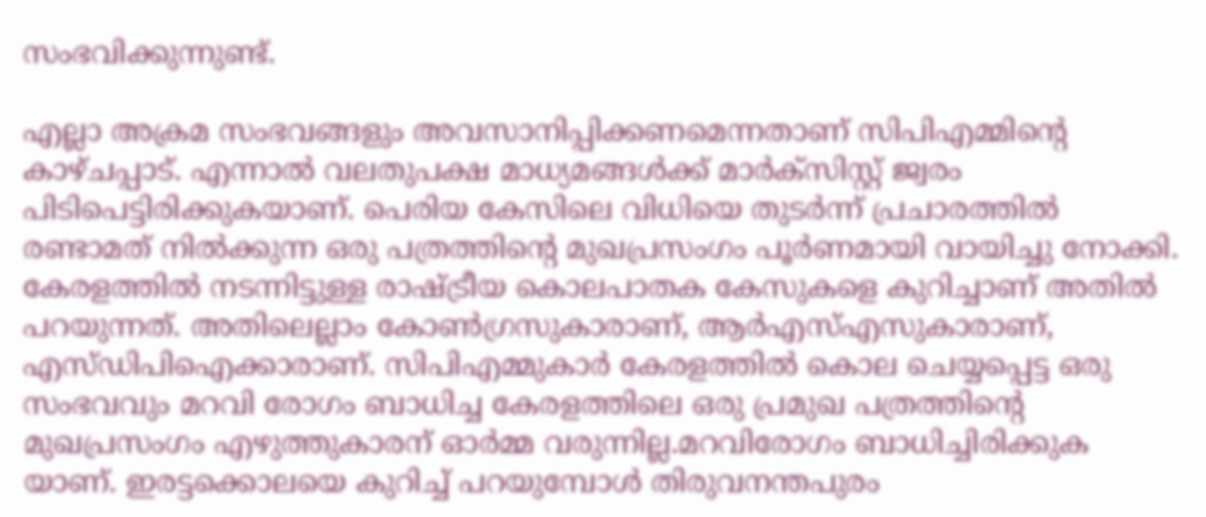സംഭവിക്കുന്നുണ്ട്.

എല്ലാ അക്രമ സംഭവങ്ങളും അവസാനിപ്പിക്കണമെന്നതാണ് സിപിഎമ്മിന്റെ കാഴ്ചപ്പാട്. എന്നാല്‍ വലതുപക്ഷ മാധ്യമങ്ങള്‍ക്ക് മാര്‍ക്‌സിസ്റ്റ് ജ്വരം പിടിപെട്ടിരിക്കുകയാണ്. പെരിയ കേസിലെ വിധിയെ തുടര്‍ന്ന് പ്രചാരത്തില്‍ രണ്ടാമത് നില്‍ക്കുന്ന ഒരു പത്രത്തിന്റെ മുഖപ്രസംഗം പൂര്‍ണമായി വായിച്ചു നോക്കി. കേരളത്തില്‍ നടന്നിട്ടുള്ള രാഷ്ട്രീയ കൊലപാതക കേസുകളെ കുറിച്ചാണ് അതില്‍ പറയുന്നത്. അതിലെല്ലാം കോണ്‍ഗ്രസുകാരാണ്, ആര്‍എസ്എസുകാരാണ്, എസ്ഡിപിഐക്കാരാണ്. സിപിഎമ്മുകാര്‍ കേരളത്തില്‍ കൊല ചെയ്യപ്പെട്ട ഒരു സംഭവവും മറവി രോഗം ബാധിച്ച കേരളത്തിലെ ഒരു പ്രമുഖ പത്രത്തിന്റെ മുഖപ്രസംഗം എഴുത്തുകാരന് ഓര്‍മ്മ വരുന്നില്ല.മറവിരോഗം ബാധിച്ചിരിക്കുക യാണ്. ഇരട്ടക്കൊലയെ കുറിച്ച് പറയുമ്പോള്‍ തിരുവനന്തപുരം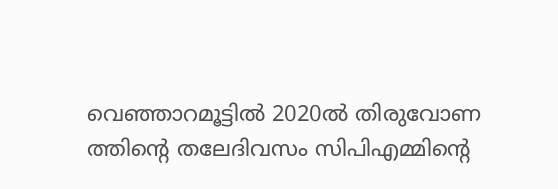വെഞ്ഞാറമൂട്ടില്‍ 2020ല്‍ തിരുവോണ ത്തിന്റെ തലേദിവസം സിപിഎമ്മിന്റെ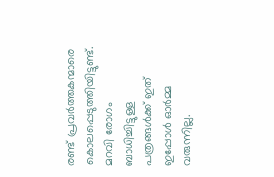രണ്ട് പ്രവര്‍ത്തകന്മാരെ കൊലപ്പെടുത്തിയിട്ടുണ്ട്. മറവി രോഗം ബാധിച്ചിട്ടുള്ള പത്രങ്ങള്‍ക്ക് ഇത് ഇപ്പോള്‍ ഓര്‍മ്മ വരുന്നില്ല.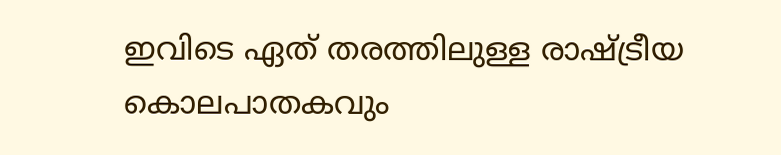ഇവിടെ ഏത് തരത്തിലുള്ള രാഷ്ട്രീയ കൊലപാതകവും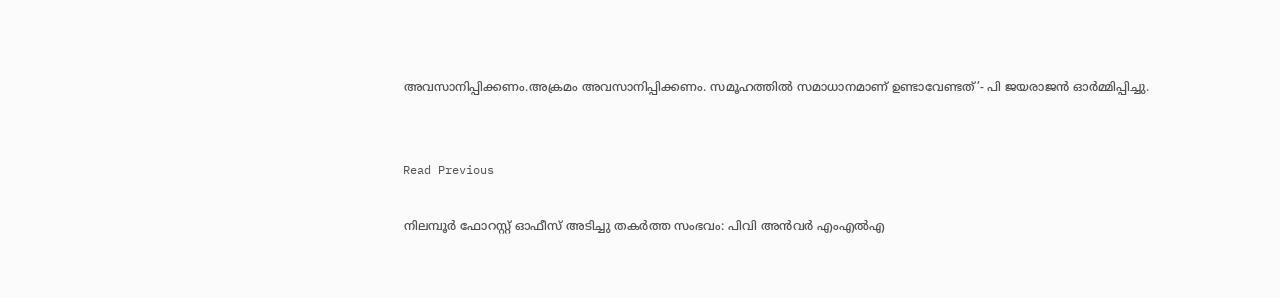അവസാനിപ്പിക്കണം.അക്രമം അവസാനിപ്പിക്കണം. സമൂഹത്തില്‍ സമാധാനമാണ് ഉണ്ടാവേണ്ടത്’- പി ജയരാജന്‍ ഓര്‍മ്മിപ്പിച്ചു.


Read Previous

നിലമ്പൂർ ഫോറസ്റ്റ് ഓഫീസ് അടിച്ചു തകർത്ത സംഭവം: പിവി അൻവർ എംഎൽഎ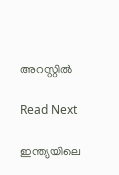അറസ്റ്റിൽ

Read Next

ഇന്ത്യയിലെ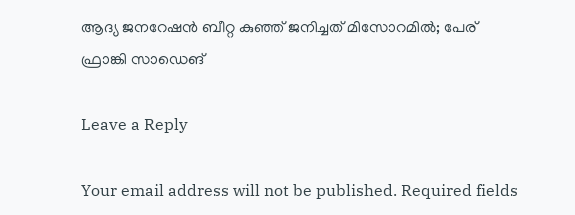ആദ്യ ജനറേഷൻ ബീറ്റ കുഞ്ഞ് ജനിച്ചത് മിസോറമിൽ; പേര് ഫ്രാങ്കി സാഡെങ്

Leave a Reply

Your email address will not be published. Required fields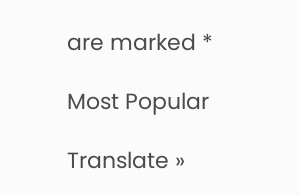are marked *

Most Popular

Translate »